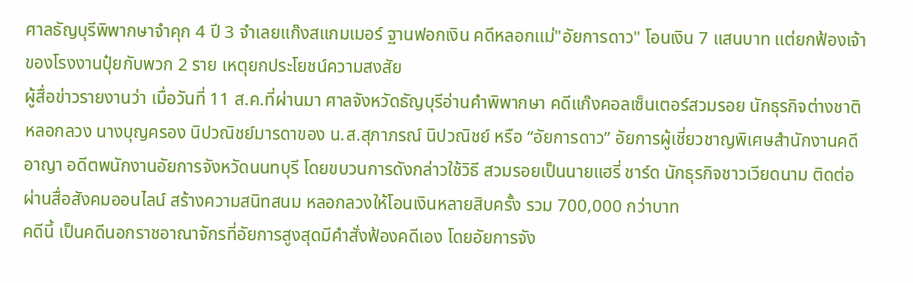ศาลธัญบุรีพิพากษาจำคุก 4 ปี 3 จำเลยแก๊งสแกมเมอร์ ฐานฟอกเงิน คดีหลอกเเม่"อัยการดาว" โอนเงิน 7 แสนบาท เเต่ยกฟ้องเจ้าของโรงงานปุ๋ยกับพวก 2 ราย เหตุยกประโยชน์ความสงสัย
ผู้สื่อข่าวรายงานว่า เมื่อวันที่ 11 ส.ค.ที่ผ่านมา ศาลจังหวัดธัญบุรีอ่านคำพิพากษา คดีแก๊งคอลเซ็นเตอร์สวมรอย นักธุรกิจต่างชาติหลอกลวง นางบุญครอง นิปวณิชย์มารดาของ น.ส.สุภาภรณ์ นิปวณิชย์ หรือ “อัยการดาว” อัยการผู้เชี่ยวชาญพิเศษสำนักงานคดีอาญา อดีตพนักงานอัยการจังหวัดนนทบุรี โดยขบวนการดังกล่าวใช้วิธี สวมรอยเป็นนายแฮรี่ ชาร์ด นักธุรกิจชาวเวียดนาม ติดต่อผ่านสื่อสังคมออนไลน์ สร้างความสนิทสนม หลอกลวงให้โอนเงินหลายสิบครั้ง รวม 700,000 กว่าบาท
คดีนี้ เป็นคดีนอกราชอาณาจักรที่อัยการสูงสุดมีคำสั่งฟ้องคดีเอง โดยอัยการจัง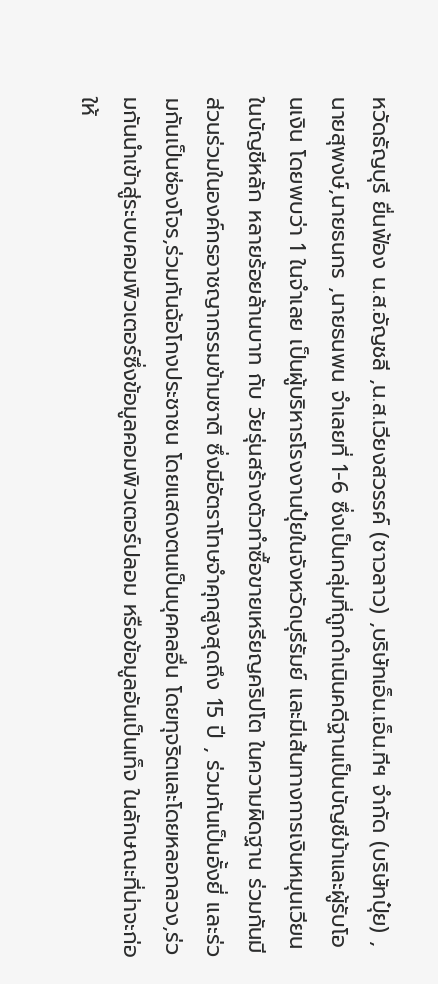หวัดธัญบุรี ยื่นฟ้อง น.ส.อัญชลี ,น.ส.เวียงสวรรค์ (ชาวลาว) ,บริษัทเอ็น.เอ็น.ทีฯ จำกัด (บริษัทปุ๋ย) ,นายสุพงษ์,นายธนกร ,นายธนพน จำเลยที่ 1-6 ซึ่งเป็นกลุ่มที่ถูกดำเนินคดีฐานเป็นบัญชีม้าและผู้รับโอนเงิน โดยพบว่า 1 ในจำเลย เป็นผู้บริหารโรงงานปุ๋ยในจังหวัดบุรีรัมย์ และมีเส้นทางการเงินหมุนเวียนในบัญชีหลัก หลายร้อยล้านบาท กับ วัยรุ่นสร้างตัวทำซื้อขายเหรียญคริปโต ในความผิดฐาน ร่วมกันมีส่วนร่วมในองค์กรอาชญากรรมข้ามชาติ ซึ่งมีอัตราโทษจำคุกสูงสุดถึง 15 ปี , ร่วมกันเป็นอั้งยี่ และร่วมกันเป็นซ่องโจร,ร่วมกันฉ้อโกงประชาชน โดยแสดงตนเป็นบุคคลอื่น โดยทุจริตและโดยหลอกลวง,ร่วมกันนำเข้าสู่ระบบคอมพิวเตอร์ซึ่งข้อมูลคอมพิวเตอร์ปลอม หรือข้อมูลอันเป็นเท็จ ในลักษณะที่น่าจะก่อให้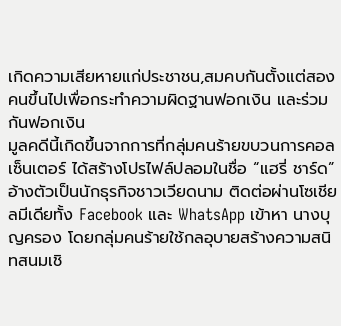เกิดความเสียหายแก่ประชาชน,สมคบกันตั้งแต่สองคนขึ้นไปเพื่อกระทำความผิดฐานฟอกเงิน และร่วมกันฟอกเงิน
มูลคดีนี้เกิดขึ้นจากการที่กลุ่มคนร้ายขบวนการคอลเซ็นเตอร์ ได้สร้างโปรไฟล์ปลอมในชื่อ “แฮรี่ ชาร์ด” อ้างตัวเป็นนักธุรกิจชาวเวียดนาม ติดต่อผ่านโซเชียลมีเดียทั้ง Facebook และ WhatsApp เข้าหา นางบุญครอง โดยกลุ่มคนร้ายใช้กลอุบายสร้างความสนิทสนมเชิ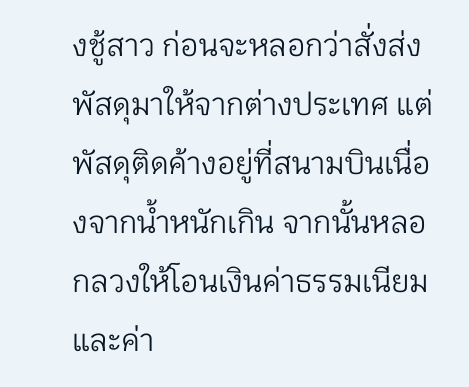งชู้สาว ก่อนจะหลอกว่าสั่งส่งพัสดุมาให้จากต่างประเทศ แต่พัสดุติดค้างอยู่ที่สนามบินเนื่องจากน้ำหนักเกิน จากนั้นหลอกลวงให้โอนเงินค่าธรรมเนียมและค่า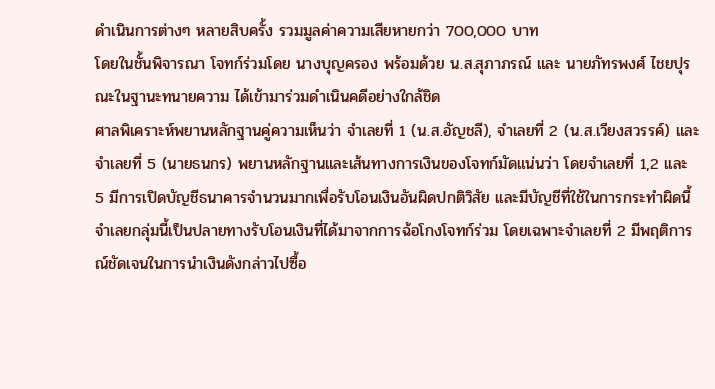ดำเนินการต่างๆ หลายสิบครั้ง รวมมูลค่าความเสียหายกว่า 700,000 บาท
โดยในชั้นพิจารณา โจทก์ร่วมโดย นางบุญครอง พร้อมด้วย น.ส.สุภาภรณ์ และ นายภัทรพงศ์ ไชยปุรณะในฐานะทนายความ ได้เข้ามาร่วมดำเนินคดีอย่างใกล้ชิด
ศาลพิเคราะห์พยานหลักฐานคู่ความเห็นว่า จำเลยที่ 1 (น.ส.อัญชลี), จำเลยที่ 2 (น.ส.เวียงสวรรค์) และ จำเลยที่ 5 (นายธนกร) พยานหลักฐานและเส้นทางการเงินของโจทก์มัดแน่นว่า โดยจำเลยที่ 1,2 เเละ 5 มีการเปิดบัญชีธนาคารจำนวนมากเพื่อรับโอนเงินอันผิดปกติวิสัย เเละมีบัญชีที่ใช้ในการกระทำผิดนี้ จำเลยกลุ่มนี้เป็นปลายทางรับโอนเงินที่ได้มาจากการฉ้อโกงโจทก์ร่วม โดยเฉพาะจำเลยที่ 2 มีพฤติการณ์ชัดเจนในการนำเงินดังกล่าวไปซื้อ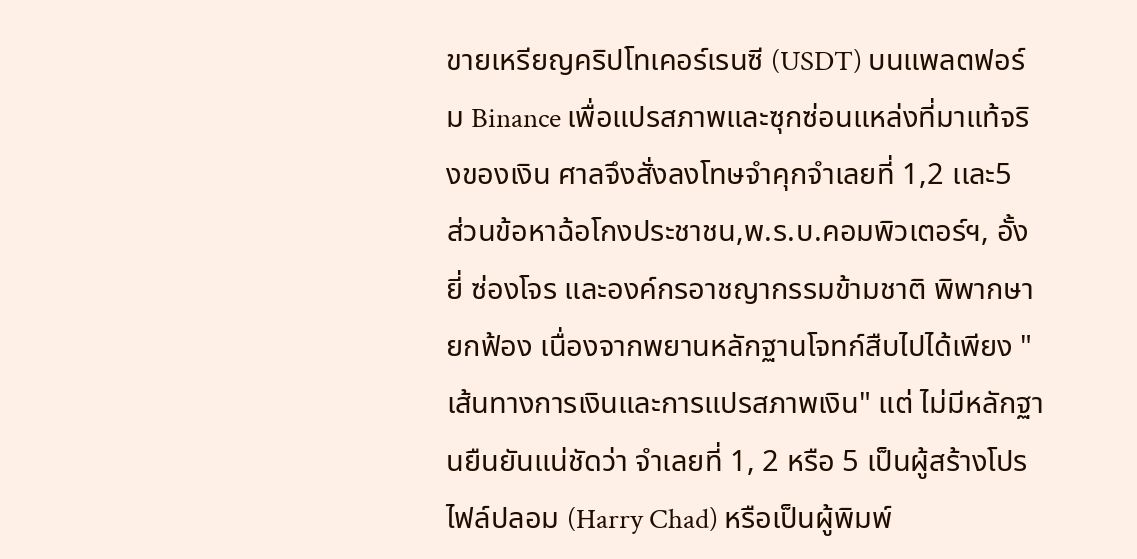ขายเหรียญคริปโทเคอร์เรนซี (USDT) บนแพลตฟอร์ม Binance เพื่อแปรสภาพและซุกซ่อนแหล่งที่มาแท้จริงของเงิน ศาลจึงสั่งลงโทษจำคุกจำเลยที่ 1,2 เเละ5
ส่วนข้อหาฉ้อโกงประชาชน,พ.ร.บ.คอมพิวเตอร์ฯ, อั้งยี่ ซ่องโจร และองค์กรอาชญากรรมข้ามชาติ พิพากษายกฟ้อง เนื่องจากพยานหลักฐานโจทก์สืบไปได้เพียง "เส้นทางการเงินและการแปรสภาพเงิน" แต่ ไม่มีหลักฐานยืนยันแน่ชัดว่า จำเลยที่ 1, 2 หรือ 5 เป็นผู้สร้างโปรไฟล์ปลอม (Harry Chad) หรือเป็นผู้พิมพ์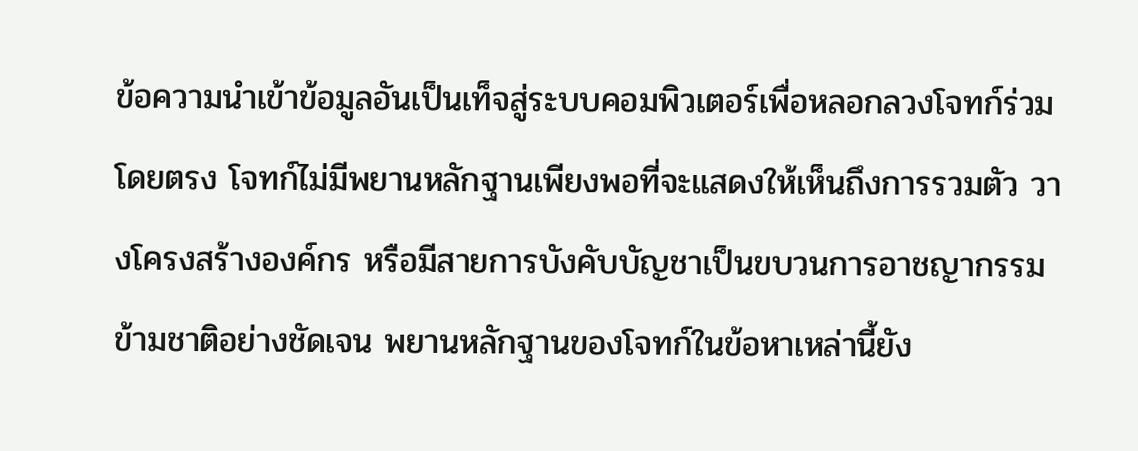ข้อความนำเข้าข้อมูลอันเป็นเท็จสู่ระบบคอมพิวเตอร์เพื่อหลอกลวงโจทก์ร่วมโดยตรง โจทก์ไม่มีพยานหลักฐานเพียงพอที่จะแสดงให้เห็นถึงการรวมตัว วางโครงสร้างองค์กร หรือมีสายการบังคับบัญชาเป็นขบวนการอาชญากรรมข้ามชาติอย่างชัดเจน พยานหลักฐานของโจทก์ในข้อหาเหล่านี้ยัง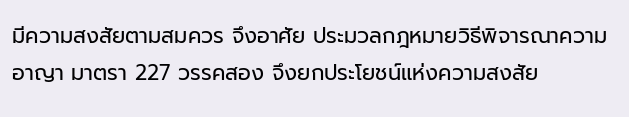มีความสงสัยตามสมควร จึงอาศัย ประมวลกฎหมายวิธีพิจารณาความอาญา มาตรา 227 วรรคสอง จึงยกประโยชน์แห่งความสงสัย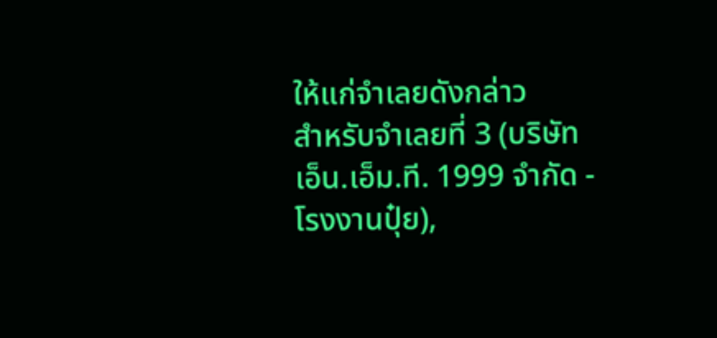ให้แก่จำเลยดังกล่าว
สำหรับจำเลยที่ 3 (บริษัท เอ็น.เอ็ม.ที. 1999 จำกัด - โรงงานปุ๋ย),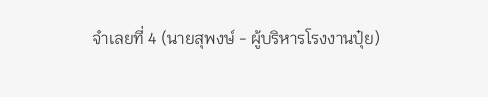จำเลยที่ 4 (นายสุพงษ์ - ผู้บริหารโรงงานปุ๋ย)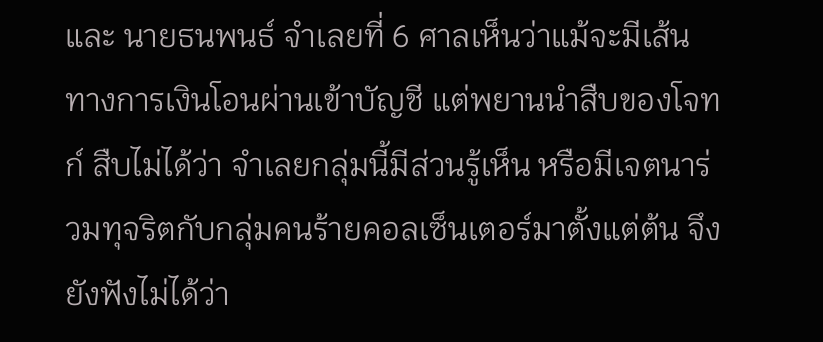และ นายธนพนธ์ จำเลยที่ 6 ศาลเห็นว่าแม้จะมีเส้นทางการเงินโอนผ่านเข้าบัญชี แต่พยานนำสืบของโจทก์ สืบไม่ได้ว่า จำเลยกลุ่มนี้มีส่วนรู้เห็น หรือมีเจตนาร่วมทุจริตกับกลุ่มคนร้ายคอลเซ็นเตอร์มาตั้งแต่ต้น จึงยังฟังไม่ได้ว่า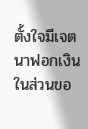ตั้งใจมีเจตนาฟอกเงิน
ในส่วนขอ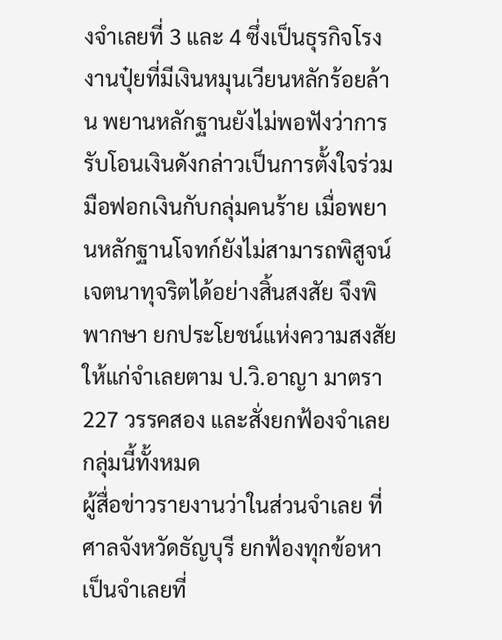งจำเลยที่ 3 และ 4 ซึ่งเป็นธุรกิจโรงงานปุ๋ยที่มีเงินหมุนเวียนหลักร้อยล้าน พยานหลักฐานยังไม่พอฟังว่าการรับโอนเงินดังกล่าวเป็นการตั้งใจร่วมมือฟอกเงินกับกลุ่มคนร้าย เมื่อพยานหลักฐานโจทก์ยังไม่สามารถพิสูจน์เจตนาทุจริตได้อย่างสิ้นสงสัย จึงพิพากษา ยกประโยชน์แห่งความสงสัยให้แก่จำเลยตาม ป.วิ.อาญา มาตรา 227 วรรคสอง และสั่งยกฟ้องจำเลยกลุ่มนี้ทั้งหมด
ผู้สื่อข่าวรายงานว่าในส่วนจำเลย ที่ศาลจังหวัดธัญบุรี ยกฟ้องทุกข้อหา เป็นจำเลยที่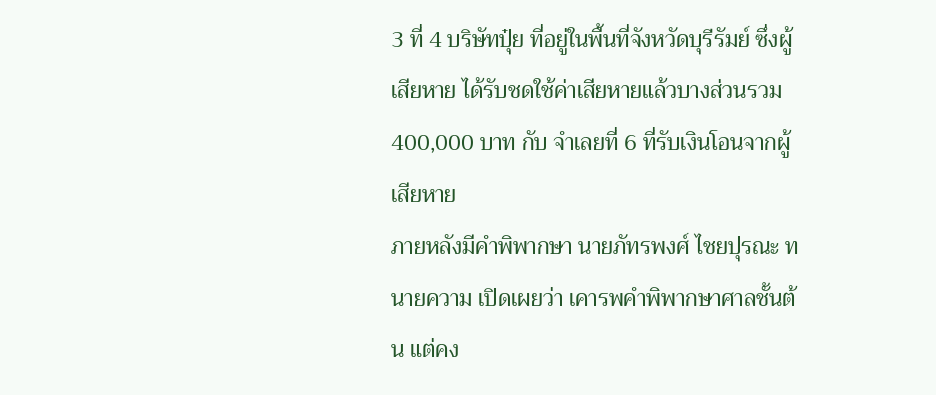3 ที่ 4 บริษัทปุ๋ย ที่อยู่ในพื้นที่จังหวัดบุรีรัมย์ ซึ่งผู้เสียหาย ได้รับชดใช้ค่าเสียหายแล้วบางส่วนรวม 400,000 บาท กับ จำเลยที่ 6 ที่รับเงินโอนจากผู้เสียหาย
ภายหลังมีคำพิพากษา นายภัทรพงศ์ ไชยปุรณะ ทนายความ เปิดเผยว่า เคารพคำพิพากษาศาลชั้นต้น แต่คง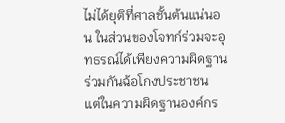ไม่ได้ยุติที่ศาลชั้นต้นแน่นอน ในส่วนของโจทก์ร่วมจะอุทธรณ์ได้เพียงความผิดฐานร่วมกันฉ้อโกงประชาชน
แต่ในความผิดฐานองค์กร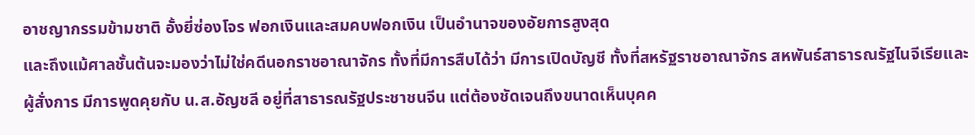อาชญากรรมข้ามชาติ อั้งยี่ซ่องโจร ฟอกเงินและสมคบฟอกเงิน เป็นอำนาจของอัยการสูงสุด
และถึงแม้ศาลชั้นต้นจะมองว่าไม่ใช่คดีนอกราชอาณาจักร ทั้งที่มีการสืบได้ว่า มีการเปิดบัญชี ทั้งที่สหรัฐราชอาณาจักร สหพันธ์สาธารณรัฐไนจีเรียและ ผู้สั่งการ มีการพูดคุยกับ น.ส.อัญชลี อยู่ที่สาธารณรัฐประชาชนจีน แต่ต้องชัดเจนถึงขนาดเห็นบุคค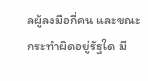ลผู้ลงมือกี่คน และขณะกระทำผิดอยู่รัฐใด มี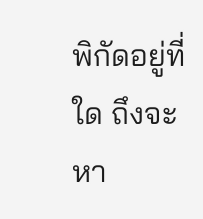พิกัดอยู่ที่ใด ถึงจะหา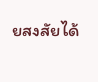ยสงสัยได้